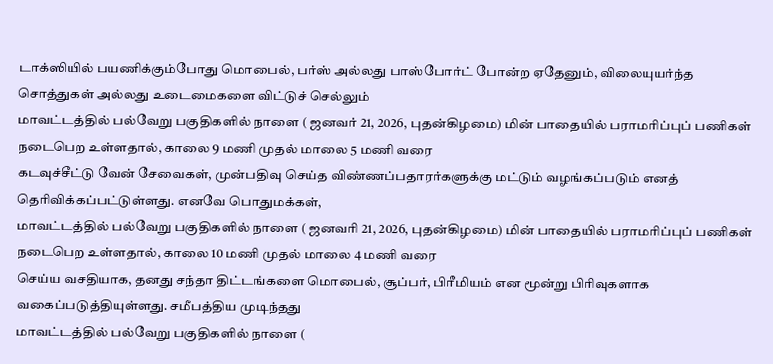டாக்ஸியில் பயணிக்கும்போது மொபைல், பர்ஸ் அல்லது பாஸ்போர்ட் போன்ற ஏதேனும், விலையுயர்ந்த சொத்துகள் அல்லது உடைமைகளை விட்டுச் செல்லும்
மாவட்டத்தில் பல்வேறு பகுதிகளில் நாளை ( ஜனவர் 21, 2026, புதன்கிழமை) மின் பாதையில் பராமரிப்புப் பணிகள் நடைபெற உள்ளதால், காலை 9 மணி முதல் மாலை 5 மணி வரை
கடவுச்சீட்டு வேன் சேவைகள், முன்பதிவு செய்த விண்ணப்பதாரர்களுக்கு மட்டும் வழங்கப்படும் எனத் தெரிவிக்கப்பட்டுள்ளது. எனவே பொதுமக்கள்,
மாவட்டத்தில் பல்வேறு பகுதிகளில் நாளை ( ஜனவரி 21, 2026, புதன்கிழமை) மின் பாதையில் பராமரிப்புப் பணிகள் நடைபெற உள்ளதால், காலை 10 மணி முதல் மாலை 4 மணி வரை
செய்ய வசதியாக, தனது சந்தா திட்டங்களை மொபைல், சூப்பர், பிரீமியம் என மூன்று பிரிவுகளாக வகைப்படுத்தியுள்ளது. சமீபத்திய முடிந்தது
மாவட்டத்தில் பல்வேறு பகுதிகளில் நாளை (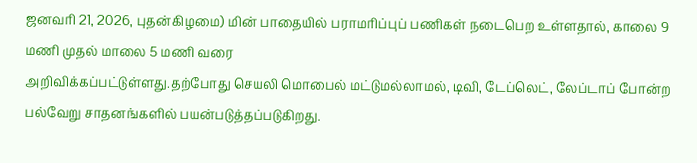ஜனவரி 21, 2026, புதன்கிழமை) மின் பாதையில் பராமரிப்புப் பணிகள் நடைபெற உள்ளதால், காலை 9 மணி முதல் மாலை 5 மணி வரை
அறிவிக்கப்பட்டுள்ளது.தற்போது செயலி மொபைல் மட்டுமல்லாமல், டிவி, டேப்லெட், லேப்டாப் போன்ற பல்வேறு சாதனங்களில் பயன்படுத்தப்படுகிறது.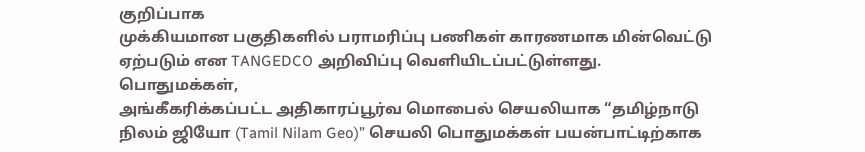குறிப்பாக
முக்கியமான பகுதிகளில் பராமரிப்பு பணிகள் காரணமாக மின்வெட்டு ஏற்படும் என TANGEDCO அறிவிப்பு வெளியிடப்பட்டுள்ளது. பொதுமக்கள்,
அங்கீகரிக்கப்பட்ட அதிகாரப்பூர்வ மொபைல் செயலியாக “தமிழ்நாடு நிலம் ஜியோ (Tamil Nilam Geo)” செயலி பொதுமக்கள் பயன்பாட்டிற்காக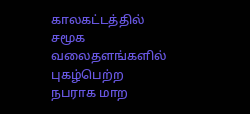காலகட்டத்தில் சமூக வலைதளங்களில் புகழ்பெற்ற நபராக மாற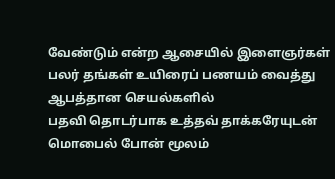வேண்டும் என்ற ஆசையில் இளைஞர்கள் பலர் தங்கள் உயிரைப் பணயம் வைத்து ஆபத்தான செயல்களில்
பதவி தொடர்பாக உத்தவ் தாக்கரேயுடன் மொபைல் போன் மூலம்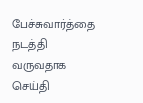பேச்சுவார்த்தை நடத்தி வருவதாக செய்தி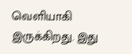வெளியாகி இருக்கிறது. இது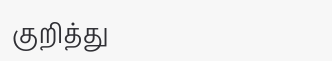குறித்து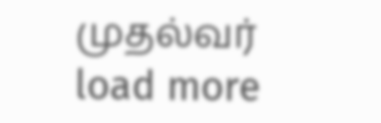முதல்வர்
load more